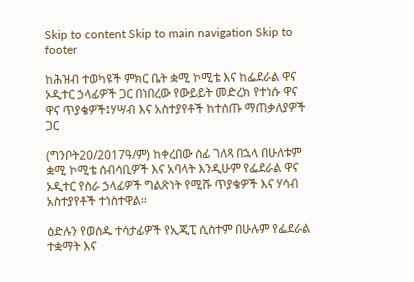Skip to content Skip to main navigation Skip to footer

ከሕዝብ ተወካዩች ምክር ቤት ቋሚ ኮሚቴ እና ከፌደራል ዋና ኦዲተር ኃላፊዎች ጋር በነበረው የውይይት መድረክ የተነሱ ዋና ዋና ጥያቄዎች፤ሃሣብ እና አስተያየቶች ከተሰጡ ማጠቃለያዎች ጋር

(ግንቦት20/2017ዓ/ም) ከቀረበው ሰፊ ገለጻ በኋላ በሁለቱም ቋሚ ኮሚቴ ሰብሳቢዎች እና አባላት እንዲሁም የፌደራል ዋና ኦዲተር የስራ ኃላፊዎች ግልጽነት የሚሹ ጥያቄዎች እና ሃሳብ አስተያየቶች ተነስተዋል፡፡

ዕድሉን የወሰዱ ተሳታፊዎች የኢጂፒ ሲስተም በሁሉም የፌደራል ተቋማት እና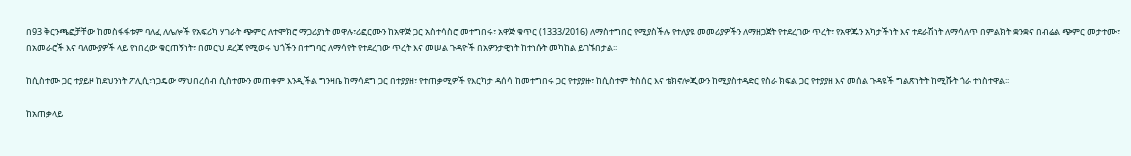በ93 ቅርንጫፎቻቸው ከመስፋፋቱም ባለፈ ለሌሎች የአፍሪካ ሃገራት ጭምር ለተሞክሮ ማጋሪያነት መዋሉ፣ሪፎርሙን ከአዋጅ ጋር አስተሳስሮ መተግበሩ፣ አዋጅ ቁጥር (1333/2016) ለማስተግበር የሚያስችሉ የተለያዩ መመሪያዎችን ለማዘጋጀት የተደረገው ጥረት፣ የአዋጁን አካታችነት እና ተደራሽነት ለማሳለጥ በምልክት ቋንቋና በብሬል ጭምር መታተሙ፣ በአመራሮች እና ባለሙያዎች ላይ የነበረው ቁርጠኝነት፣ በመርህ ደረጃ የሚወሩ ህጎችን በተግባር ለማሳየት የተደረገው ጥረት እና መሠል ጉዳዮች በአዎንታዊነት ከተነሱት መካከል ይገኙበታል፡፡

ከሲስተሙ ጋር ተያይዞ ከደህንነት ፖሊሲ፣ነጋዴው ማህበረሰብ ሲስተሙን መጠቀም እንዲችል ግንዛቤ ከማሳደግ ጋር በተያያዘ፣ የተጠቃሚዎች የእርካታ ዳሰሳ ከመተግበሩ ጋር የተያያዙ፣ ከሲስተም ትስሰር እና ቴክኖሎጂውን ከሚያስተዳድር የስራ ክፍል ጋር የተያያዘ እና መሰል ጉዳዩች ግልጽነትት ከሚሹት ጎራ ተነስተዋል፡፡

ከአጠቃላይ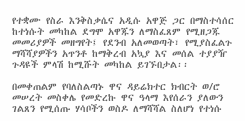የተቋሙ የስራ እንቅስቃሴና አዲሱ አዋጅ ጋር በማስተሳሰር ከተነሱት መካከል ደግሞ አዋጁን ለማስፈጸም የሚዘጋጁ መመሪያዎች መዘግየት፤ የደንብ አለመወጣት፣ የሚያስፈልጉ ማሻሻያዎችን አጥንቶ ከማቅረብ አኳያ እና መሰል ተያያዥ ጉዳዩች ምላሽ ከሚሹት መካከል ይገኙበታል፡፡

በመቀጠልም የባለስልጣኑ ዋና ዳይሬክተር ክብርት ወ/ሮ መሠረት መስቀሌ የመድረኩ ዋና ዓላማ እየሰራን ያለውን ገልጸን የሚሰጡ ሃሳቦችን ወስዶ ለማሻሻል ስለሆነ የተነሱ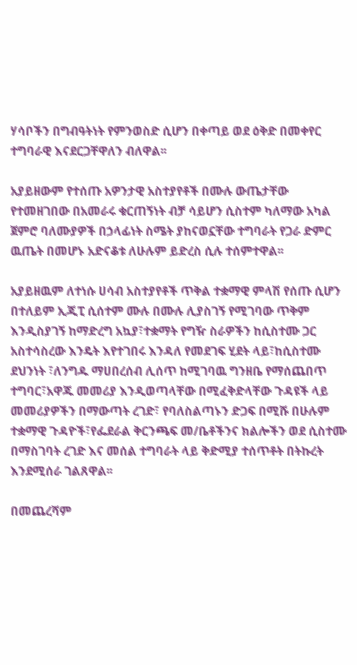ሃሳቦችን በግብዓትነት የምንወስድ ሲሆን በቀጣይ ወደ ዕቅድ በመቀየር ተግባራዊ እናደርጋቸዋለን ብለዋል፡፡

አያይዘውም የተሰጡ አዎንታዊ አስተያየቶች በሙሉ ውጤታቸው የተመዘገበው በአመራሩ ቁርጠኝነት ብቻ ሳይሆን ሲስተም ካለማው አካል ጀምሮ ባለሙያዎች በኃላፊነት ስሜት ያከናወኗቸው ተግባራት የጋራ ድምር ዉጤት በመሆኑ አድናቆቱ ለሁሉም ይድረስ ሲሉ ተሰምተዋል፡፡

አያይዘዉም ለተነሱ ሀሳብ አስተያየቶች ጥቅል ተቋማዊ ምላሽ የሰጡ ሲሆን በተለይም ኢጂፒ ሲሰተም ሙሉ በሙሉ ሊያስገኝ የሚገባው ጥቅም እንዲስያገኝ ከማድረግ አኳያ፣ተቋማት የግዥ ስራዎችን ከሲስተሙ ጋር አስተሳስረው እንዴት እየተገበሩ እንዳለ የመደገፍ ሂደት ላይ፣ከሲስተሙ ደህንነት ፣ለንግዱ ማሀበረሰብ ሊሰጥ ከሚገባዉ ግንዘቤ የማሰጨበጥ ተግባር፣አዋጁ መመሪያ እንዲወጣላቸው በሚፈቅድላቸው ጉዳዩች ላይ መመሪያዎችን በማውጣት ረገድ፣ የባለስልጣኑን ድጋፍ በሚሹ በሁሉም ተቋማዊ ጉዳዮች፣የፌደራል ቅርንጫፍ መ/ቤቶችንና ክልሎችን ወደ ሲስተሙ በማስገባት ረገድ እና መሰል ተግባራት ላይ ቅድሚያ ተሰጥቶት በትኩረት እንደሚሰራ ገልጸዋል፡፡

በመጨረሻም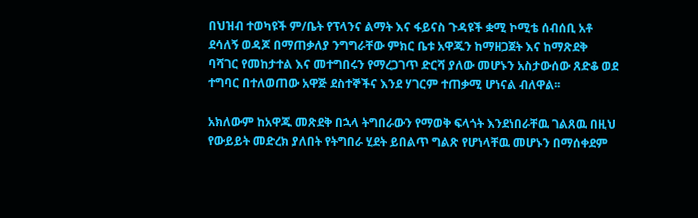በህዝብ ተወካዩች ም/ቤት የፕላንና ልማት እና ፋይናስ ጉዳዩች ቋሚ ኮሚቴ ሰብሰቢ አቶ ደሳለኝ ወዳጆ በማጠቃለያ ንግግራቸው ምክር ቤቱ አዋጁን ከማዘጋጀት እና ከማጽደቅ ባሻገር የመከታተል እና መተግበሩን የማረጋገጥ ድርሻ ያለው መሆኑን አስታውሰው ጸድቆ ወደ ተግባር በተለወጠው አዋጅ ደስተኞችና እንደ ሃገርም ተጠቃሚ ሆነናል ብለዋል፡፡

አክለውም ከአዋጁ መጽደቅ በኋላ ትግበራውን የማወቅ ፍላጎት እንደነበራቸዉ ገልጸዉ በዚህ የውይይት መድረክ ያለበት የትግበራ ሂደት ይበልጥ ግልጽ የሆነላቸዉ መሆኑን በማሰቀደም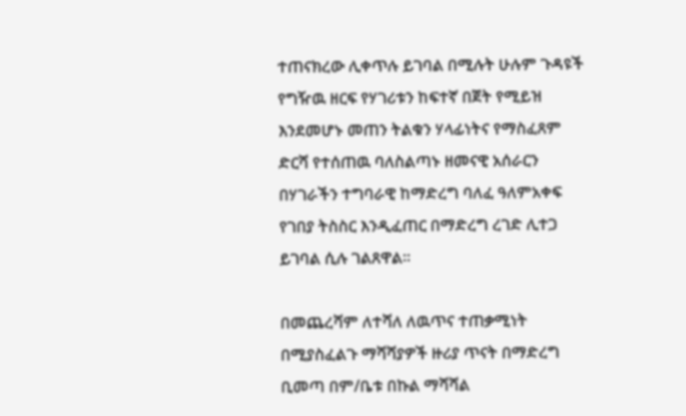ተጠናክረው ሊቀጥሉ ይገባል በሚሉት ሁሉም ጉዳዩች የግዥዉ ዘርፍ የሃገሪቱን ከፍተኛ በጀት የሚይዝ እንደመሆኑ መጠን ትልቁን ሃላፊነትና የማስፈጸም ድርሻ የተሰጠዉ ባለስልጣኑ ዘመናዊ አሰራርን በሃገራችን ተግባራዊ ከማድረግ ባለፈ ዓለምአቀፍ የገበያ ትስስር እንዲፈጠር በማድረግ ረገድ ሊተጋ ይገባል ሲሉ ገልጸዋል፡፡

በመጨረሻም ለተሻለ ለዉጥና ተጠቃሚነት በሚያስፈልጉ ማሻሻያዎች ዙሪያ ጥናት በማድረግ ቢመጣ በም/ቤቱ በኩል ማሻሻል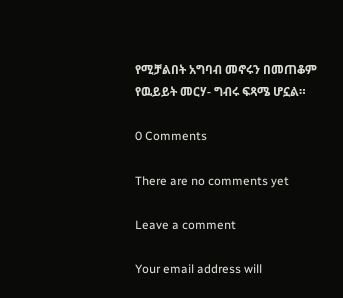የሚቻልበት አግባብ መኖሩን በመጠቆም የዉይይት መርሃ- ግብሩ ፍጻሜ ሆኗል።

0 Comments

There are no comments yet

Leave a comment

Your email address will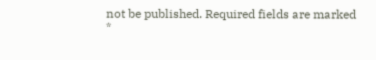not be published. Required fields are marked *